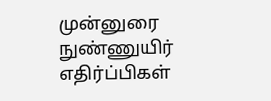முன்னுரை நுண்ணுயிர் எதிர்ப்பிகள்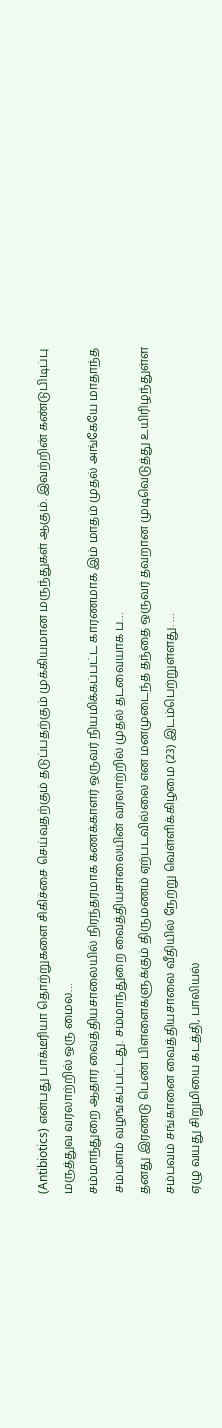(Antibiotics) என்பது பாக்டீரியா தொற்றுகளை சிகிச்சை செய்வதற்கும் தடுப்பதற்கும் முக்கியமான மருந்துகள் ஆகும். இவற்றின் கண்டுபிடிப்பு மருத்துவ வரலாற்றில் ஒரு மைல…
சம்மாந்துறை ஆதார வைத்தியசாலையில் நிரந்தரமாக கணக்காளர் ஒருவர் நியமிக்கப்பட்ட காரணமாக இம் மாதம் முதல் அங்கேயே மாதாந்த சம்பளம் வழங்கப்பட்டது. சம்மாந்துறை வைத்தியசாலையின் வரலாற்றில் முதல் தடவையாக ப…
தனது இரண்டு பெண் பிள்ளைகளுக்கும் திருமணம் ஏற்படவில்லை என மனமுடைந்த தந்தை ஒருவர் தவறான முடிவெடுத்து உயிரிழந்துள்ள சம்பவம் சங்கானை வைத்தியசாலை வீதியில் நேற்று வெள்ளிக்கிழமை (23) இடம்பெற்றுள்ளது. …
ஏழு வயது சிறுமியை கடத்தி, பாலியல்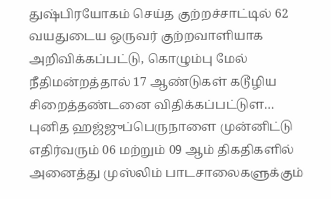துஷ்பிரயோகம் செய்த குற்றச்சாட்டில் 62 வயதுடைய ஒருவர் குற்றவாளியாக அறிவிக்கப்பட்டு, கொழும்பு மேல் நீதிமன்றத்தால் 17 ஆண்டுகள் கடூழிய சிறைத்தண்டனை விதிக்கப்பட்டுள…
புனித ஹஜ்ஜுப்பெருநாளை முன்னிட்டு எதிர்வரும் 06 மற்றும் 09 ஆம் திகதிகளில் அனைத்து முஸ்லிம் பாடசாலைகளுக்கும்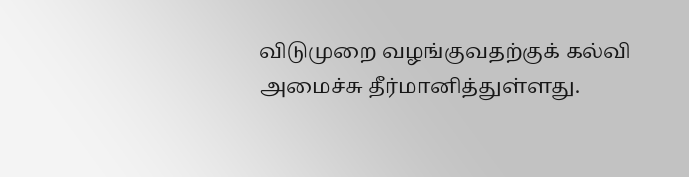விடுமுறை வழங்குவதற்குக் கல்வி அமைச்சு தீர்மானித்துள்ளது.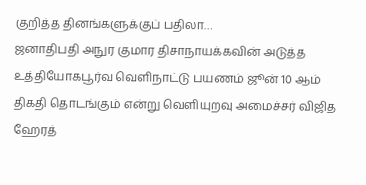குறித்த தினங்களுக்குப் பதிலா…
ஜனாதிபதி அநுர குமார திசாநாயக்கவின் அடுத்த உத்தியோகபூர்வ வெளிநாட்டு பயணம் ஜூன் 10 ஆம் திகதி தொடங்கும் என்று வெளியுறவு அமைச்சர் விஜித ஹேரத்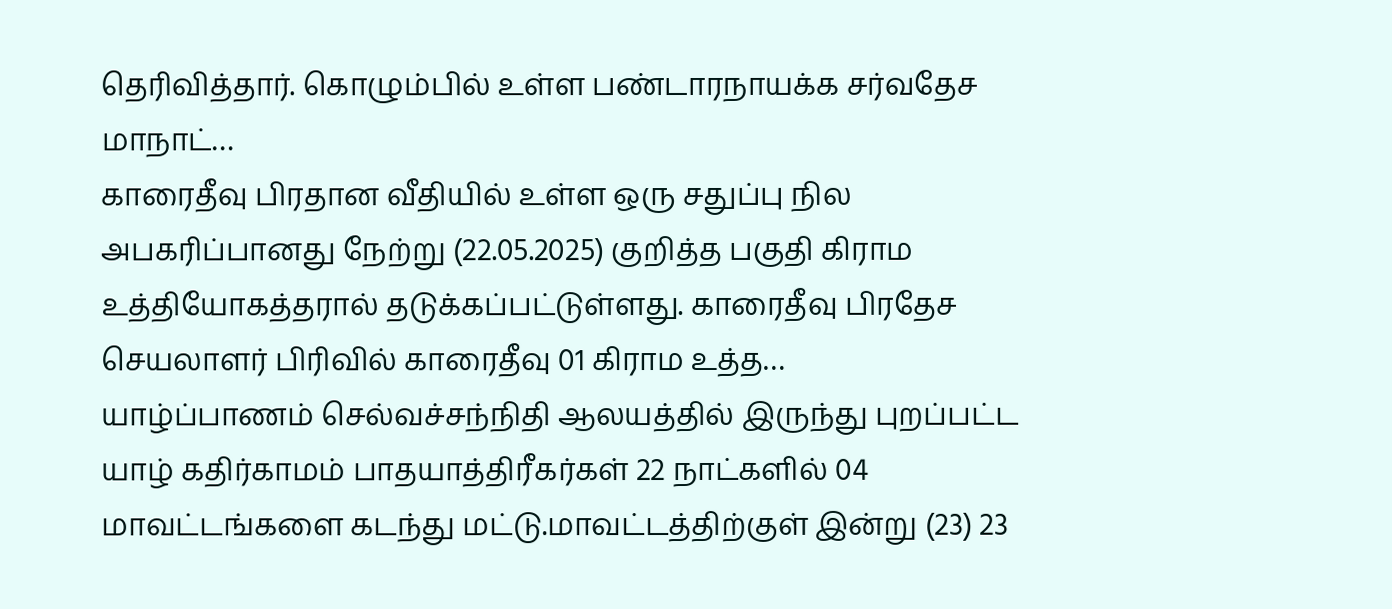தெரிவித்தார். கொழும்பில் உள்ள பண்டாரநாயக்க சர்வதேச மாநாட்…
காரைதீவு பிரதான வீதியில் உள்ள ஒரு சதுப்பு நில அபகரிப்பானது நேற்று (22.05.2025) குறித்த பகுதி கிராம உத்தியோகத்தரால் தடுக்கப்பட்டுள்ளது. காரைதீவு பிரதேச செயலாளர் பிரிவில் காரைதீவு 01 கிராம உத்த…
யாழ்ப்பாணம் செல்வச்சந்நிதி ஆலயத்தில் இருந்து புறப்பட்ட யாழ் கதிர்காமம் பாதயாத்திரீகர்கள் 22 நாட்களில் 04 மாவட்டங்களை கடந்து மட்டு.மாவட்டத்திற்குள் இன்று (23) 23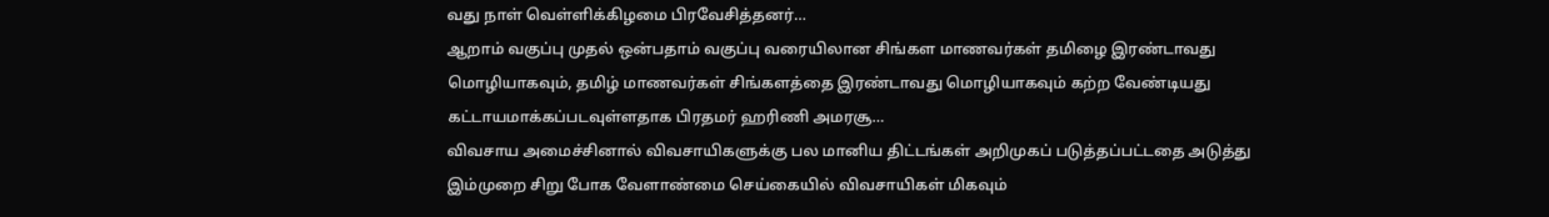வது நாள் வெள்ளிக்கிழமை பிரவேசித்தனர்…
ஆறாம் வகுப்பு முதல் ஒன்பதாம் வகுப்பு வரையிலான சிங்கள மாணவர்கள் தமிழை இரண்டாவது மொழியாகவும், தமிழ் மாணவர்கள் சிங்களத்தை இரண்டாவது மொழியாகவும் கற்ற வேண்டியது கட்டாயமாக்கப்படவுள்ளதாக பிரதமர் ஹரிணி அமரசூ…
விவசாய அமைச்சினால் விவசாயிகளுக்கு பல மானிய திட்டங்கள் அறிமுகப் படுத்தப்பட்டதை அடுத்து இம்முறை சிறு போக வேளாண்மை செய்கையில் விவசாயிகள் மிகவும்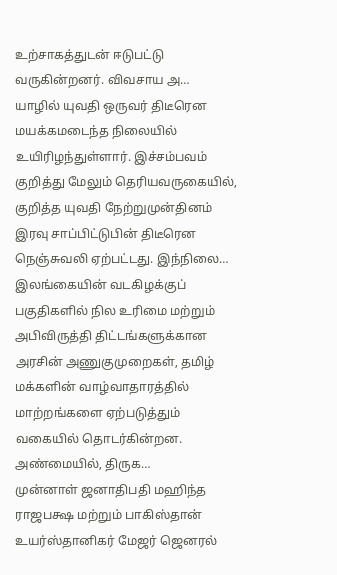உற்சாகத்துடன் ஈடுபட்டு வருகின்றனர். விவசாய அ…
யாழில் யுவதி ஒருவர் திடீரென மயக்கமடைந்த நிலையில் உயிரிழந்துள்ளார். இச்சம்பவம் குறித்து மேலும் தெரியவருகையில், குறித்த யுவதி நேற்றுமுன்தினம் இரவு சாப்பிட்டுபின் திடீரென நெஞ்சுவலி ஏற்பட்டது. இந்நிலை…
இலங்கையின் வடகிழக்குப் பகுதிகளில் நில உரிமை மற்றும் அபிவிருத்தி திட்டங்களுக்கான அரசின் அணுகுமுறைகள், தமிழ் மக்களின் வாழ்வாதாரத்தில் மாற்றங்களை ஏற்படுத்தும் வகையில் தொடர்கின்றன. அண்மையில், திருக…
முன்னாள் ஜனாதிபதி மஹிந்த ராஜபக்ஷ மற்றும் பாகிஸ்தான் உயர்ஸ்தானிகர் மேஜர் ஜெனரல்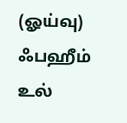(ஓய்வு) ஃபஹீம் உல்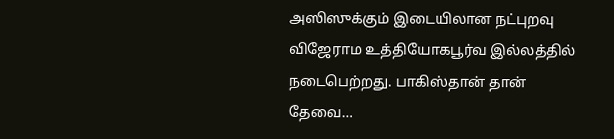அஸிஸுக்கும் இடையிலான நட்புறவு விஜேராம உத்தியோகபூர்வ இல்லத்தில் நடைபெற்றது. பாகிஸ்தான் தான் தேவை…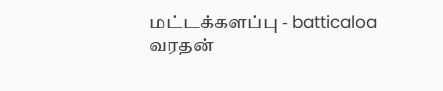மட்டக்களப்பு - batticaloa
வரதன்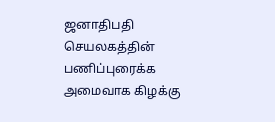ஜனாதிபதி செயலகத்தின் பணிப்புரைக்க அமைவாக கிழக்கு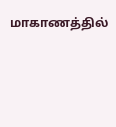மாகாணத்தில்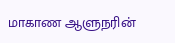மாகாண ஆளுநரின்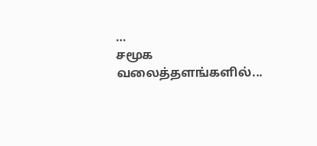…
சமூக வலைத்தளங்களில்...